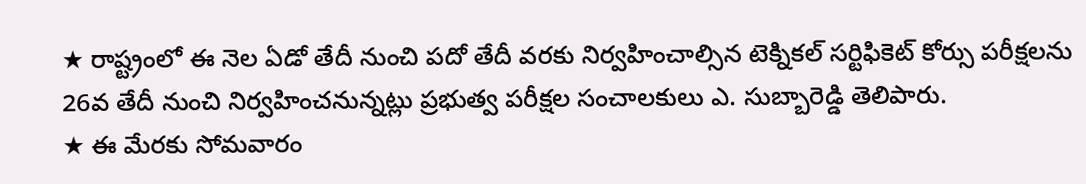★ రాష్ట్రంలో ఈ నెల ఏడో తేదీ నుంచి పదో తేదీ వరకు నిర్వహించాల్సిన టెక్నికల్ సర్టిఫికెట్ కోర్సు పరీక్షలను 26వ తేదీ నుంచి నిర్వహించనున్నట్లు ప్రభుత్వ పరీక్షల సంచాలకులు ఎ. సుబ్బారెడ్డి తెలిపారు.
★ ఈ మేరకు సోమవారం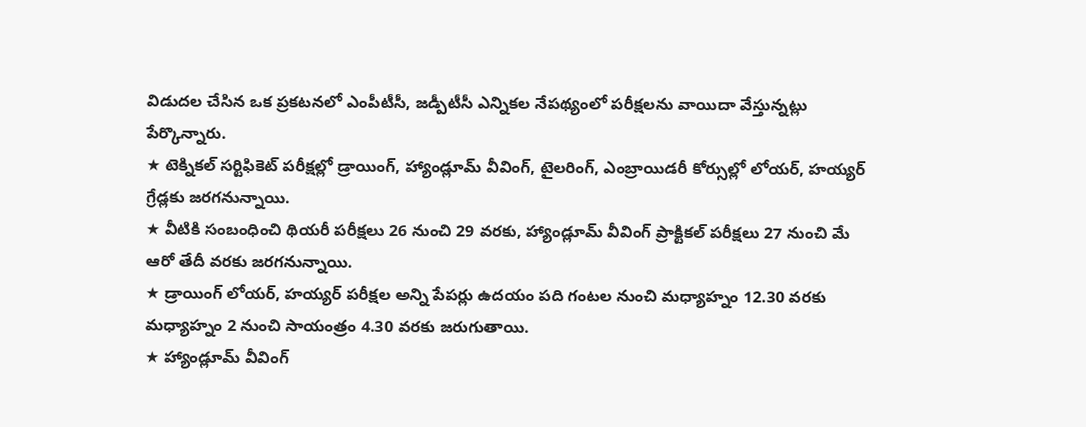విడుదల చేసిన ఒక ప్రకటనలో ఎంపీటీసీ, జడ్పీటీసీ ఎన్నికల నేపథ్యంలో పరీక్షలను వాయిదా వేస్తున్నట్లు పేర్కొన్నారు.
★ టెక్నికల్ సర్టిఫికెట్ పరీక్షల్లో డ్రాయింగ్, హ్యాండ్లూమ్ వీవింగ్, టైలరింగ్, ఎంబ్రాయిడరీ కోర్సుల్లో లోయర్, హయ్యర్ గ్రేడ్లకు జరగనున్నాయి.
★ వీటికి సంబంధించి థియరీ పరీక్షలు 26 నుంచి 29 వరకు, హ్యాండ్లూమ్ వీవింగ్ ప్రాక్టికల్ పరీక్షలు 27 నుంచి మే ఆరో తేదీ వరకు జరగనున్నాయి.
★ డ్రాయింగ్ లోయర్, హయ్యర్ పరీక్షల అన్ని పేపర్లు ఉదయం పది గంటల నుంచి మధ్యాహ్నం 12.30 వరకు మధ్యాహ్నం 2 నుంచి సాయంత్రం 4.30 వరకు జరుగుతాయి.
★ హ్యాండ్లూమ్ వీవింగ్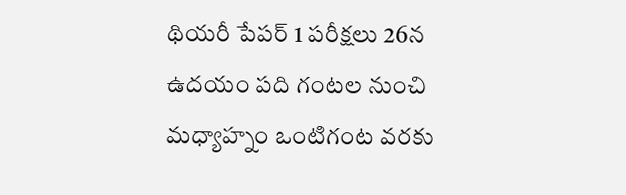థియరీ పేపర్ 1 పరీక్షలు 26న ఉదయం పది గంటల నుంచి మధ్యాహ్నం ఒంటిగంట వరకు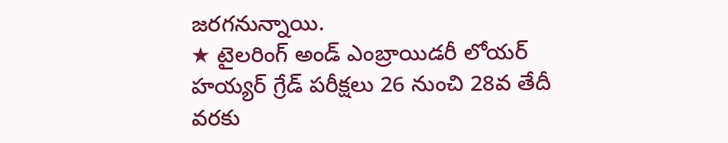జరగనున్నాయి.
★ టైలరింగ్ అండ్ ఎంబ్రాయిడరీ లోయర్
హయ్యర్ గ్రేడ్ పరీక్షలు 26 నుంచి 28వ తేదీ వరకు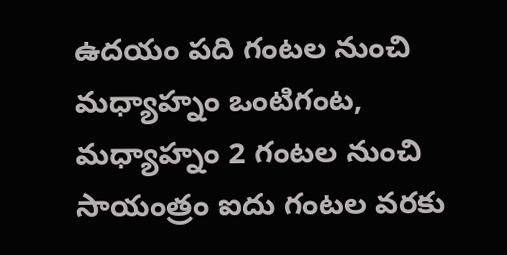ఉదయం పది గంటల నుంచి మధ్యాహ్నం ఒంటిగంట, మధ్యాహ్నం 2 గంటల నుంచి సాయంత్రం ఐదు గంటల వరకు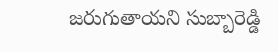జరుగుతాయని సుబ్బారెడ్డి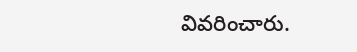వివరించారు.